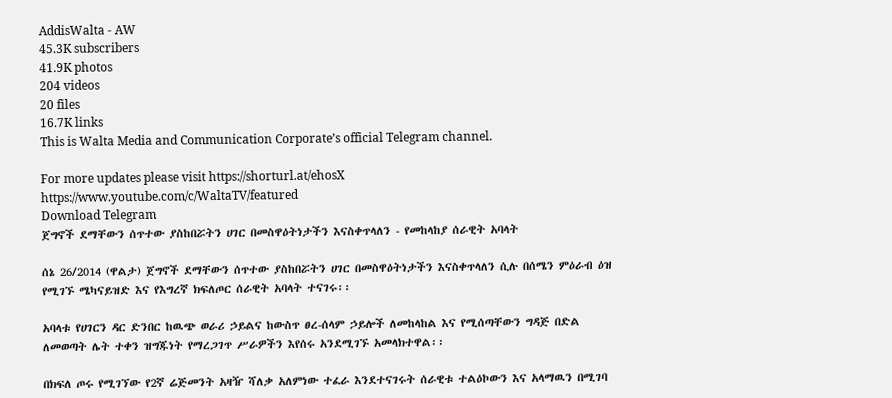AddisWalta - AW
45.3K subscribers
41.9K photos
204 videos
20 files
16.7K links
This is Walta Media and Communication Corporate’s official Telegram channel.

For more updates please visit https://shorturl.at/ehosX https://www.youtube.com/c/WaltaTV/featured
Download Telegram
ጀግኖች ደማቸውን ሰጥተው ያስከበሯትን ሀገር በመስዋዕትነታችን እናስቀጥላለን - የመከላከያ ሰራዊት አባላት

ሰኔ 26/2014 (ዋልታ) ጀግኖች ደማቸውን ሰጥተው ያስከበሯትን ሀገር በመስዋዕትነታችን እናስቀጥላለን ሲሉ በሰሜን ምዕራብ ዕዝ የሚገኙ ሜካናይዝድ እና የእግረኛ ክፍለጦር ሰራዊት አባላት ተናገሩ፡፡

አባላቱ የሀገርን ዳር ድንበር ከዉጭ ወራሪ ኃይልና ከውስጥ ፀረ-ሰላም ኃይሎች ለመከላከል እና የሚሰጣቸውን ግዳጅ በድል ለመወጣት ሌት ተቀን ዝግጁነት የማረጋገጥ ሥራዎችን እየሰሩ አንደሚገኙ አመላክተዋል፡፡

በክፍለ ጦሩ የሚገኘው የ2ኛ ሬጅመንት አዛዥ ሻለቃ አለምነው ተፈራ እንደተናገሩት ሰራዊቱ ተልዕኮውን እና አላማዉን በሚገባ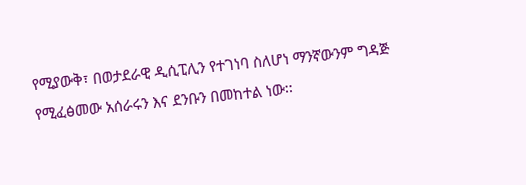የሚያውቅ፣ በወታደራዊ ዲሲፒሊን የተገነባ ስለሆነ ማንኛውንም ግዳጅ የሚፈፅመው አሰራሩን እና ደንቡን በመከተል ነው፡፡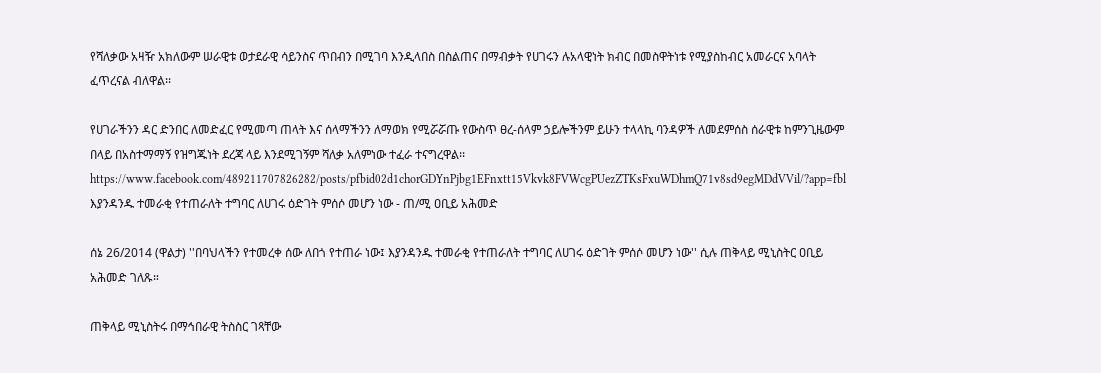የሻለቃው አዛዥ አክለውም ሠራዊቱ ወታደራዊ ሳይንስና ጥበብን በሚገባ እንዲላበስ በስልጠና በማብቃት የሀገሩን ሉአላዊነት ክብር በመስዋትነቱ የሚያስከብር አመራርና አባላት ፈጥረናል ብለዋል፡፡

የሀገራችንን ዳር ድንበር ለመድፈር የሚመጣ ጠላት እና ሰላማችንን ለማወክ የሚሯሯጡ የውስጥ ፀረ-ሰላም ኃይሎችንም ይሁን ተላላኪ ባንዳዎች ለመደምሰስ ሰራዊቱ ከምንጊዜውም በላይ በአስተማማኝ የዝግጁነት ደረጃ ላይ እንደሚገኝም ሻለቃ አለምነው ተፈራ ተናግረዋል፡፡
https://www.facebook.com/489211707826282/posts/pfbid02d1chorGDYnPjbg1EFnxtt15Vkvk8FVWcgPUezZTKsFxuWDhmQ71v8sd9egMDdVVil/?app=fbl
እያንዳንዱ ተመራቂ የተጠራለት ተግባር ለሀገሩ ዕድገት ምሰሶ መሆን ነው - ጠ/ሚ ዐቢይ አሕመድ

ሰኔ 26/2014 (ዋልታ) ''በባህላችን የተመረቀ ሰው ለበጎ የተጠራ ነው፤ እያንዳንዱ ተመራቂ የተጠራለት ተግባር ለሀገሩ ዕድገት ምሰሶ መሆን ነው'' ሲሉ ጠቅላይ ሚኒስትር ዐቢይ አሕመድ ገለጹ።

ጠቅላይ ሚኒስትሩ በማኅበራዊ ትስስር ገጻቸው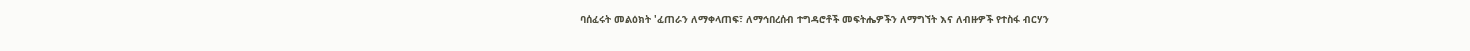ባሰፈሩት መልዕክት 'ፈጠራን ለማቀላጠፍ፣ ለማኅበረሰብ ተግዳሮቶች መፍትሔዎችን ለማግኘት እና ለብዙዎች የተስፋ ብርሃን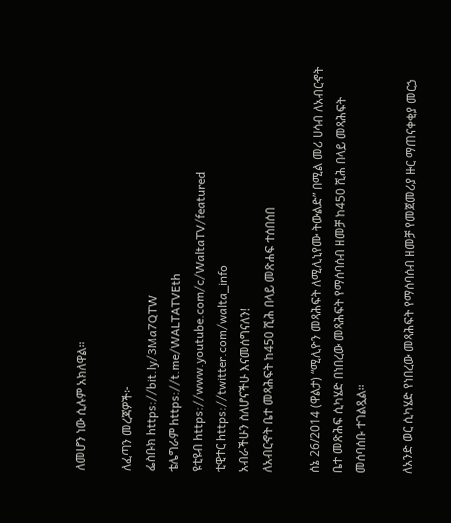ለመሆን ነው ሲሉም አክለዋል።

ለፈጣን መረጃዎች፦
ፌስቡክ https://bit.ly/3Ma7QTW
ቴሌግራም https://t.me/WALTATVEth
ዩቲዩብ https://www.youtube.com/c/WaltaTV/featured
ቲዊተር https://twitter.com/walta_info
አብራችሁን ስለሆናችሁ እናመሰግናለን!
ለአብርኆት ቤተ መጻሕፍት ከ450 ሺሕ በላይ መጽሐፍ ተሰበሰበ

ሰኔ 26/2014 (ዋልታ) “ሚሊዮን መጻሕፍት ለሚሊኒየሙ ትውልድ” በሚል መሪ ሀሳብ ለአብርኆት ቤተ መጽሕፍ ሲካሄድ በነበረው መጻሕፍት የማሰባሰብ ዘመቻ ከ450 ሺሕ በላይ መጻሕፍት መሰባሰቡ ተገልጿል።

ለአንድ ወር ሲካሄድ የነበረው መጻሕፍት የማሰባሰብ ዘመቻ የመጀመሪያ ዙር ማጠናቀቂያ መርኃ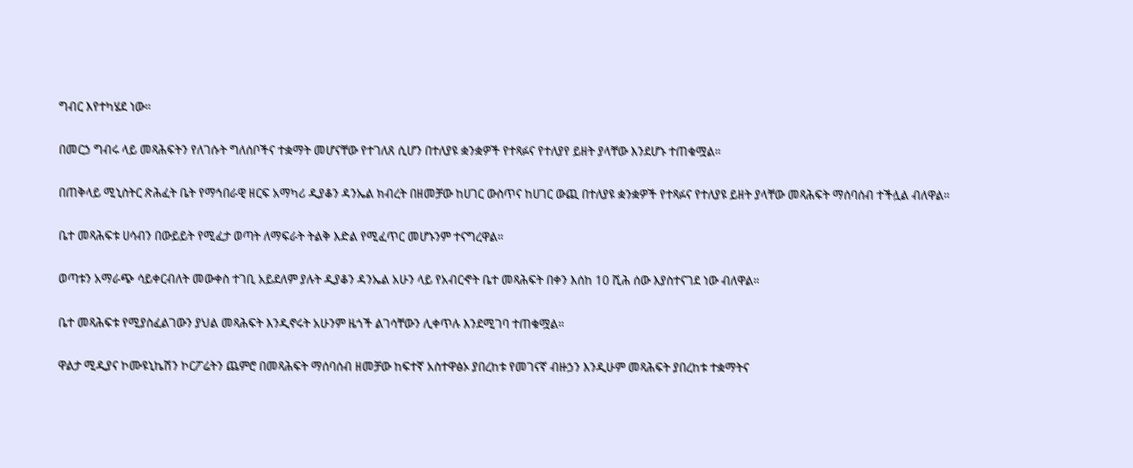ግብር እየተካሄደ ነው።

በመርኃ ግብሩ ላይ መጻሕፍትን የለገሱት ግለሰቦችና ተቋማት መሆናቸው የተገለጸ ሲሆን በተለያዩ ቋንቋዎች የተጻፉና የተለያየ ይዘት ያላቸው እንደሆኑ ተጠቁሟል።

በጠቅላይ ሚኒስትር ጽሕፈት ቤት የማኅበራዊ ዘርፍ አማካሪ ዲያቆን ዳንኤል ክብረት በዘመቻው ከሀገር ውስጥና ከሀገር ውጪ በተለያዩ ቋንቋዎች የተጻፉና የተለያዩ ይዘት ያላቸው መጻሕፍት ማሰባሰብ ተችሏል ብለዋል።

ቤተ መጻሕፍቱ ሀሳብን በውይይት የሚፈታ ወጣት ለማፍራት ትልቅ እድል የሚፈጥር መሆኑንም ተናግረዋል።

ወጣቱን አማራጭ ሳይቀርብለት መውቀስ ተገቢ አይደለም ያሉት ዲያቆን ዳንኤል አሁን ላይ የአብርኆት ቤተ መጻሕፍት በቀን እሰከ 10 ሺሕ ሰው እያስተናገደ ነው ብለዋል።

ቤተ መጻሕፍቱ የሚያስፈልገውን ያህል መጻሕፍት እንዲኖሩት አሁንም ዜጎች ልገሳቸውን ሊቀጥሉ እንደሚገባ ተጠቁሟል።

ዋልታ ሚዲያና ኮሙዩኒኬሽን ኮርፖሬትን ጨምሮ በመጻሕፍት ማሰባሰብ ዘመቻው ከፍተኛ አስተዋፅኦ ያበረከቱ የመገናኛ ብዙኃን እንዲሁም መጻሕፍት ያበረከቱ ተቋማትና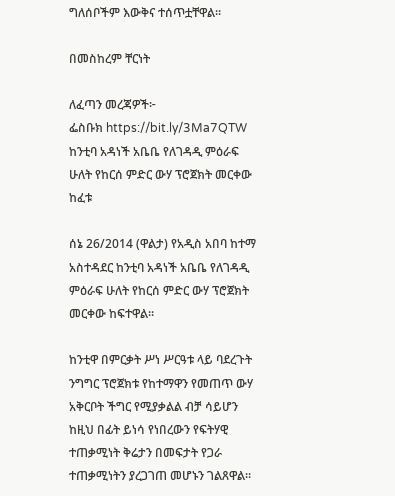ግለሰቦችም እውቅና ተሰጥቷቸዋል።

በመስከረም ቸርነት

ለፈጣን መረጃዎች፦
ፌስቡክ https://bit.ly/3Ma7QTW
ከንቲባ አዳነች አቤቤ የለገዳዲ ምዕራፍ ሁለት የከርሰ ምድር ውሃ ፕሮጀክት መርቀው ከፈቱ

ሰኔ 26/2014 (ዋልታ) የአዲስ አበባ ከተማ አስተዳደር ከንቲባ አዳነች አቤቤ የለገዳዲ ምዕራፍ ሁለት የከርሰ ምድር ውሃ ፕሮጀክት መርቀው ከፍተዋል።

ከንቲዋ በምርቃት ሥነ ሥርዓቱ ላይ ባደረጉት ንግግር ፕሮጀክቱ የከተማዋን የመጠጥ ውሃ አቅርቦት ችግር የሚያቃልል ብቻ ሳይሆን ከዚህ በፊት ይነሳ የነበረውን የፍትሃዊ ተጠቃሚነት ቅሬታን በመፍታት የጋራ ተጠቃሚነትን ያረጋገጠ መሆኑን ገልጸዋል።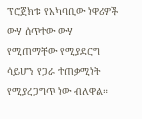ፕሮጀክቱ የአካባቢው ነዋሪዎች ውሃ ሰጥተው ውሃ የሚጠማቸው የሚያደርግ ሳይሆን የጋራ ተጠቃሚነት የሚያረጋግጥ ነው ብለዋል።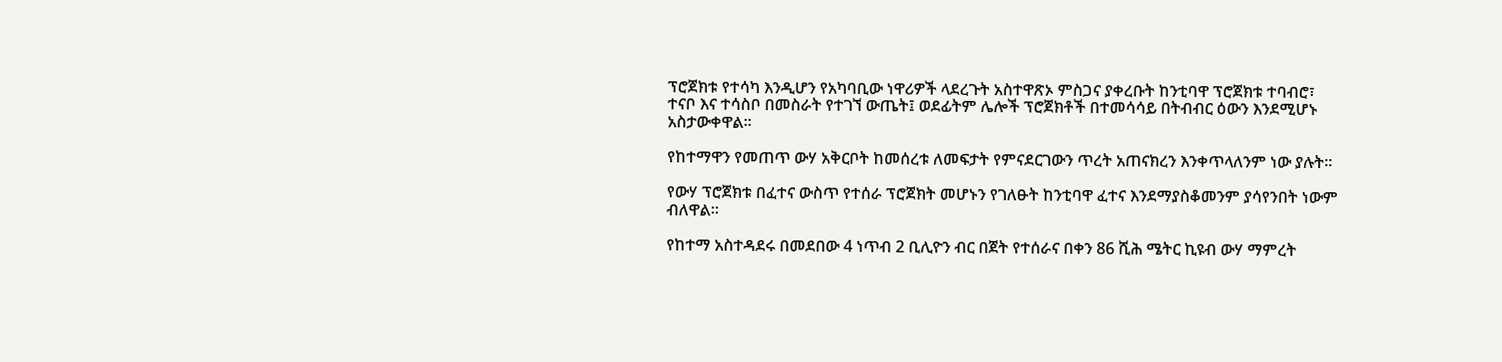ፕሮጀክቱ የተሳካ እንዲሆን የአካባቢው ነዋሪዎች ላደረጉት አስተዋጽኦ ምስጋና ያቀረቡት ከንቲባዋ ፕሮጀክቱ ተባብሮ፣ ተናቦ እና ተሳስቦ በመስራት የተገኘ ውጤት፤ ወደፊትም ሌሎች ፕሮጀክቶች በተመሳሳይ በትብብር ዕውን እንደሚሆኑ አስታውቀዋል።

የከተማዋን የመጠጥ ውሃ አቅርቦት ከመሰረቱ ለመፍታት የምናደርገውን ጥረት አጠናክረን እንቀጥላለንም ነው ያሉት።

የውሃ ፕሮጀክቱ በፈተና ውስጥ የተሰራ ፕሮጀክት መሆኑን የገለፁት ከንቲባዋ ፈተና እንደማያስቆመንም ያሳየንበት ነውም ብለዋል።

የከተማ አስተዳደሩ በመደበው 4 ነጥብ 2 ቢሊዮን ብር በጀት የተሰራና በቀን 86 ሺሕ ሜትር ኪዩብ ውሃ ማምረት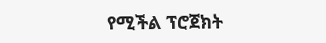የሚችል ፕሮጀክት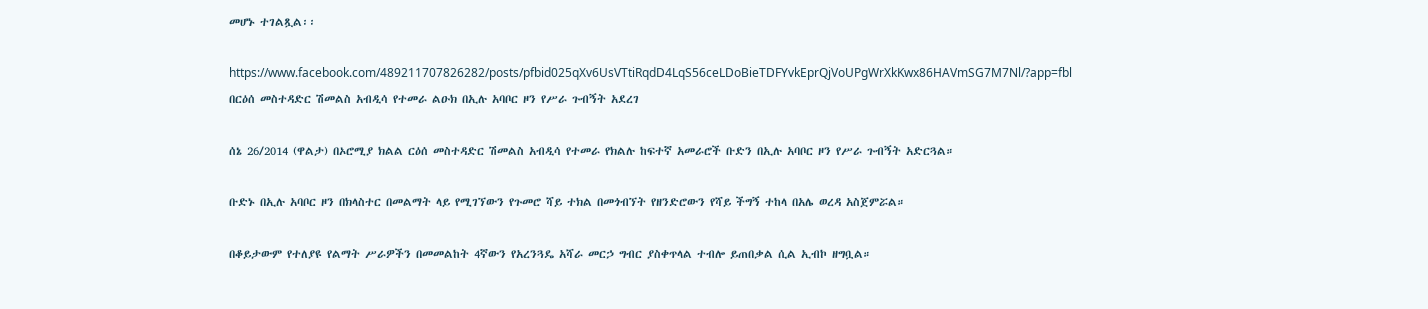መሆኑ ተገልጿል፡፡

https://www.facebook.com/489211707826282/posts/pfbid025qXv6UsVTtiRqdD4LqS56ceLDoBieTDFYvkEprQjVoUPgWrXkKwx86HAVmSG7M7Nl/?app=fbl
በርዕሰ መስተዳድር ሽመልስ አብዲሳ የተመራ ልዑክ በኢሉ አባቦር ዞን የሥራ ጉብኝት አደረገ

ሰኔ 26/2014 (ዋልታ) በኦሮሚያ ክልል ርዕሰ መስተዳድር ሽመልስ አብዲሳ የተመራ የክልሉ ከፍተኛ አመራሮች ቡድን በኢሉ አባቦር ዞን የሥራ ጉብኝት አድርጓል።

ቡድኑ በኢሉ አባቦር ዞን በክላስተር በመልማት ላይ የሚገኘውን የጉመሮ ሻይ ተክል በመጎብኘት የዘንድሮውን የሻይ ችግኝ ተከላ በአሌ ወረዳ አስጀምሯል።

በቆይታውም የተለያዩ የልማት ሥራዎችን በመመልከት 4ኛውን የአረንጓዴ አሻራ መርኃ ግብር ያስቀጥላል ተብሎ ይጠበቃል ሲል ኢብኮ ዘግቧል።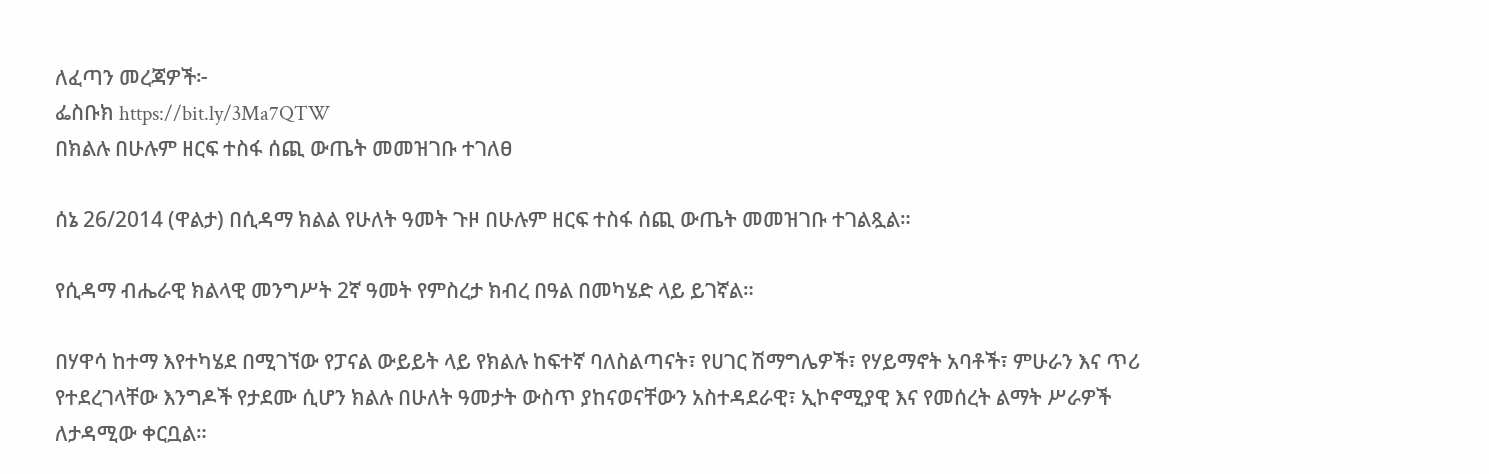ለፈጣን መረጃዎች፦
ፌስቡክ https://bit.ly/3Ma7QTW
በክልሉ በሁሉም ዘርፍ ተስፋ ሰጪ ውጤት መመዝገቡ ተገለፀ

ሰኔ 26/2014 (ዋልታ) በሲዳማ ክልል የሁለት ዓመት ጉዞ በሁሉም ዘርፍ ተስፋ ሰጪ ውጤት መመዝገቡ ተገልጿል።

የሲዳማ ብሔራዊ ክልላዊ መንግሥት 2ኛ ዓመት የምስረታ ክብረ በዓል በመካሄድ ላይ ይገኛል።

በሃዋሳ ከተማ እየተካሄደ በሚገኘው የፓናል ውይይት ላይ የክልሉ ከፍተኛ ባለስልጣናት፣ የሀገር ሽማግሌዎች፣ የሃይማኖት አባቶች፣ ምሁራን እና ጥሪ የተደረገላቸው እንግዶች የታደሙ ሲሆን ክልሉ በሁለት ዓመታት ውስጥ ያከናወናቸውን አስተዳደራዊ፣ ኢኮኖሚያዊ እና የመሰረት ልማት ሥራዎች ለታዳሚው ቀርቧል።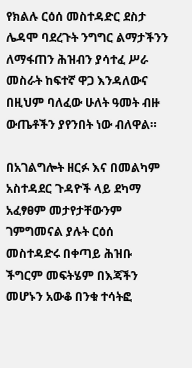የክልሉ ርዕሰ መስተዳድር ደስታ ሌዳሞ ባደረጉት ንግግር ልማታችንን ለማፋጠን ሕዝብን ያሳተፈ ሥራ መስራት ከፍተኛ ዋጋ እንዳለውና በዚህም ባለፈው ሁለት ዓመት ብዙ ውጤቶችን ያየንበት ነው ብለዋል።

በአገልግሎት ዘርፉ እና በመልካም አስተዳደር ጉዳዮች ላይ ደካማ አፈፃፀም መታየታቸውንም ገምግመናል ያሉት ርዕሰ መስተዳድሩ በቀጣይ ሕዝቡ ችግርም መፍትሄም በእጃችን መሆኑን አውቆ በንቁ ተሳትፎ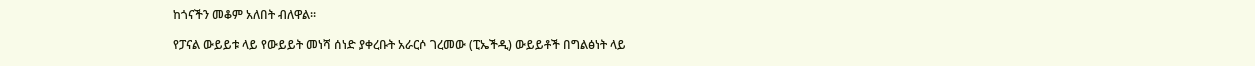ከጎናችን መቆም አለበት ብለዋል።

የፓናል ውይይቱ ላይ የውይይት መነሻ ሰነድ ያቀረቡት አራርሶ ገረመው (ፒኤችዲ) ውይይቶች በግልፅነት ላይ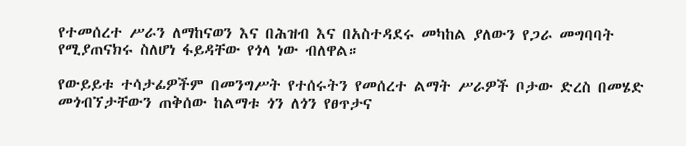የተመሰረተ ሥራን ለማከናወን እና በሕዝብ እና በአስተዳደሩ መካከል ያለውን የጋራ መግባባት የሚያጠናክሩ ስለሆነ ፋይዳቸው የጎላ ነው ብለዋል።

የውይይቱ ተሳታፊዎችም በመንግሥት የተሰሩትን የመሰረተ ልማት ሥራዎች ቦታው ድረስ በመሄድ መጎብኘታቸውን ጠቅሰው ከልማቱ ጎን ለጎን የፀጥታና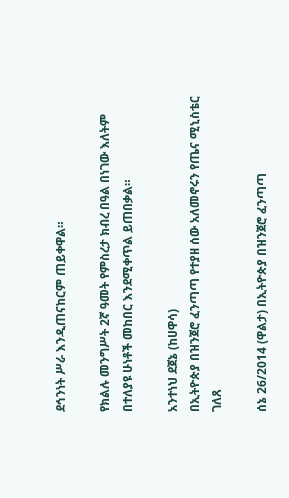ደኅንነት ሥራ እንዲጠናከርም ጠይቀዋል።

የክልሉ መንግሥት 2ኛ ዓመት የምስረታ ክብረ በዓል በነገው እለትም በተለያዩ ሁነቶች መከበር እንደሚቀጥል ይጠበቃል።

አንተነህ ደጀኔ (ከሀዋሳ)
በኢትዮጵያ በዝንጀሮ ፈንጣጣ የተያዘ ሰው አለመኖሩን የጤና ሚኒስቴር ገለጸ

ሰኔ 26/2014 (ዋልታ) በኢትዮጵያ በዝንጀሮ ፈንጣጣ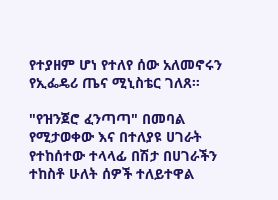የተያዘም ሆነ የተለየ ሰው አለመኖሩን የኢፌዴሪ ጤና ሚኒስቴር ገለጸ።

"የዝንጀሮ ፈንጣጣ" በመባል የሚታወቀው እና በተለያዩ ሀገራት የተከሰተው ተላላፊ በሽታ በሀገራችን ተከስቶ ሁለት ሰዎች ተለይተዋል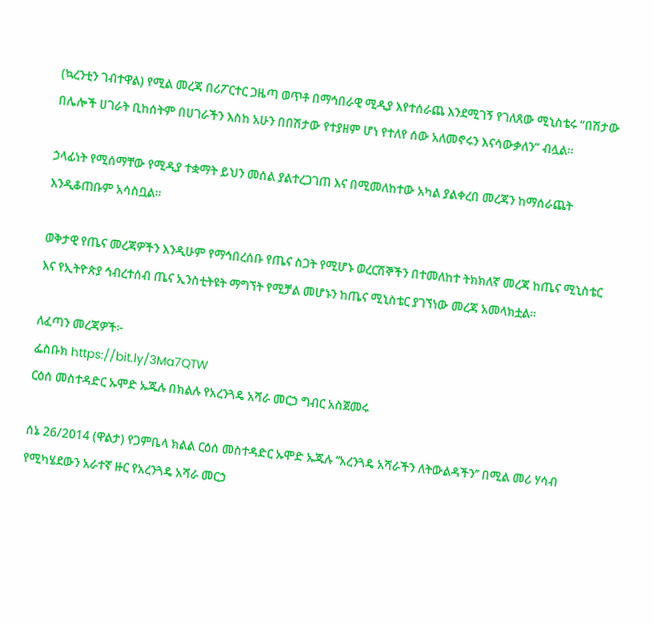(ኳረንቲን ገብተዋል) የሚል መረጃ በሪፖርተር ጋዜጣ ወጥቶ በማኅበራዊ ሚዲያ እየተሰራጨ እንደሚገኝ የገለጸው ሚኒስቴሩ “በሽታው በሌሎች ሀገራት ቢከሰትም በሀገራችን እስከ አሁን በበሽታው የተያዘም ሆነ የተለየ ሰው አለመኖሩን እናሳውቃለን” ብሏል።

ኃላፊነት የሚሰማቸው የሚዲያ ተቋማት ይህን መሰል ያልተረጋገጠ እና በሚመለከተው አካል ያልቀረበ መረጃን ከማሰራጨት እንዲቆጠቡም አሳስቧል።

ወቅታዊ የጤና መረጃዎችን እንዲሁም የማኅበረሰቡ የጤና ስጋት የሚሆኑ ወረርሽኞችን በተመለከተ ትክክለኛ መረጃ ከጤና ሚኒስቴር እና የኢትዮጵያ ኅብረተሰብ ጤና ኢንስቲትዩት ማግኘት የሚቻል መሆኑን ከጤና ሚኒስቴር ያገኘነው መረጃ አመላክቷል።

ለፈጣን መረጃዎች፦
ፌስቡክ https://bit.ly/3Ma7QTW
ርዕሰ መስተዳድር ኡሞድ ኡጁሉ በክልሉ የአረንጓዴ አሻራ መርኃ ግብር አስጀመሩ

ሰኔ 26/2014 (ዋልታ) የጋምቤላ ክልል ርዕሰ መስተዳድር ኡሞድ ኡጁሉ ‘‘አረንጓዴ አሻራችን ለትውልዳችን’’ በሚል መሪ ሃሳብ የሚካሄደውን አራተኛ ዙር የአረንጓዴ አሻራ መርኃ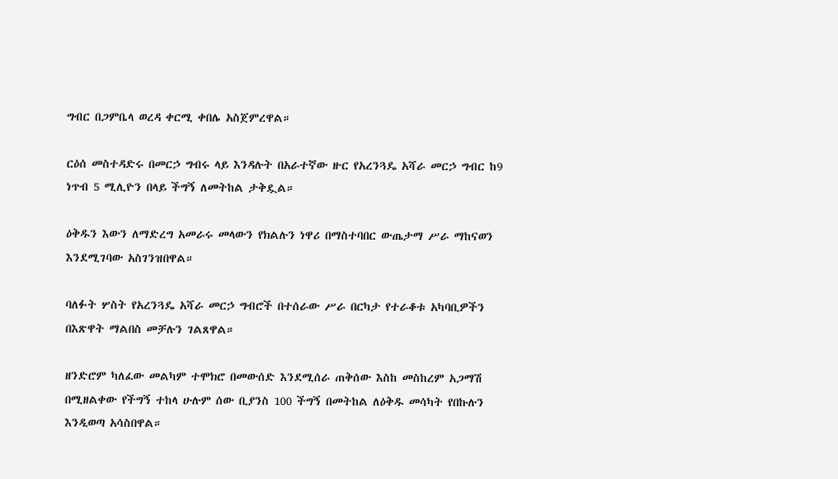ግብር በጋምቤላ ወረዳ ቀርሚ ቀበሌ አስጀምረዋል።

ርዕሰ መስተዳድሩ በመርኃ ግብሩ ላይ እንዳሉት በአራተኛው ዙር የአረንጓዴ አሻራ መርኃ ግብር ከ9 ነጥብ 5 ሚሊዮን በላይ ችግኝ ለመትከል ታቅዷል።

ዕቅዱን እውን ለማድረግ አመራሩ መላውን የክልሉን ነዋሪ በማስተባበር ውጤታማ ሥራ ማከናወን እንደሚገባው አስገንዝበዋል።

ባለፉት ሦስት የአረንጓዴ አሻራ መርኃ ግብሮች በተሰራው ሥራ በርካታ የተራቆቱ አካባቢዎችን በእጽዋት ማልበስ መቻሉን ገልጸዋል።

ዘንድሮም ካለፈው መልካም ተሞክሮ በመውሰድ እንደሚሰራ ጠቅሰው እስከ መስከረም አጋማሽ በሚዘልቀው የችግኝ ተከላ ሁሉም ሰው ቢያንስ 100 ችግኝ በመትከል ለዕቅዱ መሳካት የበኩሉን እንዲወጣ አሳስበዋል።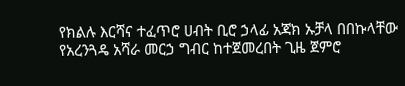የክልሉ እርሻና ተፈጥሮ ሀብት ቢሮ ኃላፊ አጃክ ኡቻላ በበኩላቸው የአረንጓዴ አሻራ መርኃ ግብር ከተጀመረበት ጊዜ ጀምሮ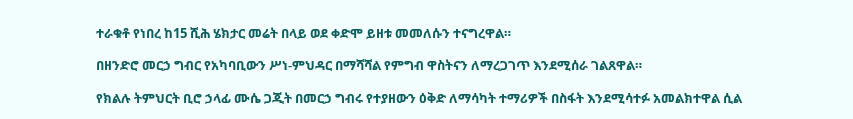ተራቁቶ የነበረ ከ15 ሺሕ ሄክታር መሬት በላይ ወደ ቀድሞ ይዘቱ መመለሱን ተናግረዋል።

በዘንድሮ መርኃ ግብር የአካባቢውን ሥነ-ምህዳር በማሻሻል የምግብ ዋስትናን ለማረጋገጥ እንደሚሰራ ገልጸዋል።

የክልሉ ትምህርት ቢሮ ኃላፊ ሙሴ ጋጂት በመርኃ ግብሩ የተያዘውን ዕቅድ ለማሳካት ተማሪዎች በስፋት እንደሚሳተፉ አመልክተዋል ሲል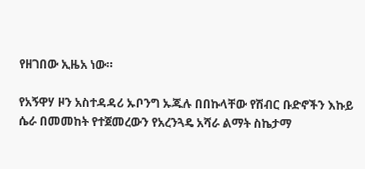የዘገበው ኢዜአ ነው።

የአኝዋሃ ዞን አስተዳዳሪ ኡቦንግ ኡጁሉ በበኩላቸው የሽብር ቡድኖችን እኩይ ሴራ በመመከት የተጀመረውን የአረንጓዴ አሻራ ልማት ስኬታማ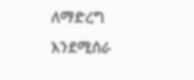ለማድረግ እንደሚሰራ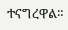ተናግረዋል።